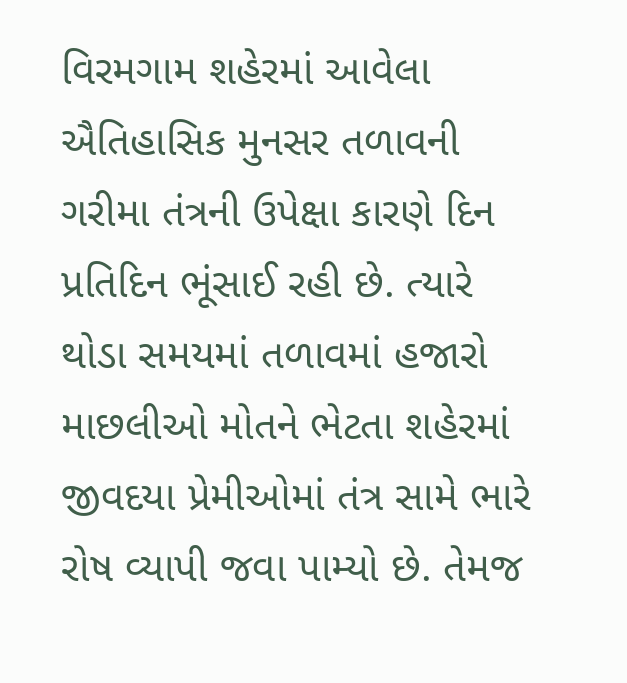વિરમગામ શહેરમાં આવેલા ઐતિહાસિક મુનસર તળાવની ગરીમા તંત્રની ઉપેક્ષા કારણે દિન પ્રતિદિન ભૂંસાઈ રહી છે. ત્યારે થોડા સમયમાં તળાવમાં હજારો માછલીઓ મોતને ભેટતા શહેરમાં જીવદયા પ્રેમીઓમાં તંત્ર સામે ભારે રોષ વ્યાપી જવા પામ્યો છે. તેમજ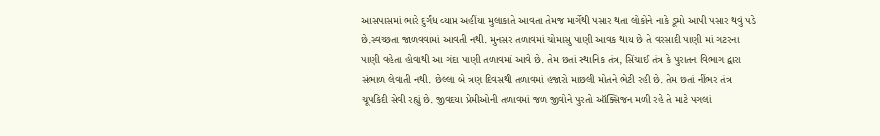આસપાસમાં ભારે દુર્ગંધ વ્યાપ્ત અહીંયા મુલાકાતે આવતા તેમજ માર્ગેથી પસાર થતા લોકોને નાકે ડૂમો આપી પસાર થવું પડે છે.સ્વચ્છતા જાળવવામાં આવતી નથી. મુનસર તળાવમાં ચોમાસુ પાણી આવક થાય છે તે વરસાદી પાણી માં ગટરના પાણી વહેતા હોવાથી આ ગંદા પાણી તળાવમાં આવે છે. તેમ છતાં સ્થાનિક તંત્ર, સિંચાઈ તંત્ર કે પુરાતન વિભાગ દ્વારા સંભાળ લેવાતી નથી. છેલ્લા બે ત્રણ દિવસથી તળાવમાં હજારો માછલી મોતને ભેટી રહી છે. તેમ છતાં નીંભર તંત્ર ચૂપકિદી સેવી રહ્યું છે. જીવદયા પ્રેમીઓની તળાવમાં જળ જીવોને પુરતો ઑક્સિજન મળી રહે તે માટે પગલાં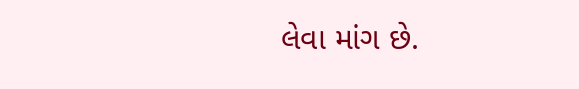લેવા માંગ છે.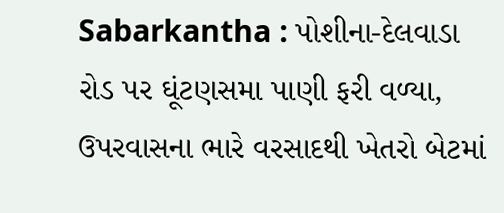Sabarkantha : પોશીના-દેલવાડા રોડ પર ઘૂંટણસમા પાણી ફરી વળ્યા, ઉપરવાસના ભારે વરસાદથી ખેતરો બેટમાં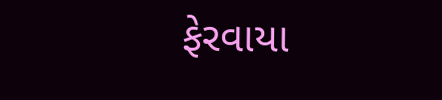ફેરવાયા